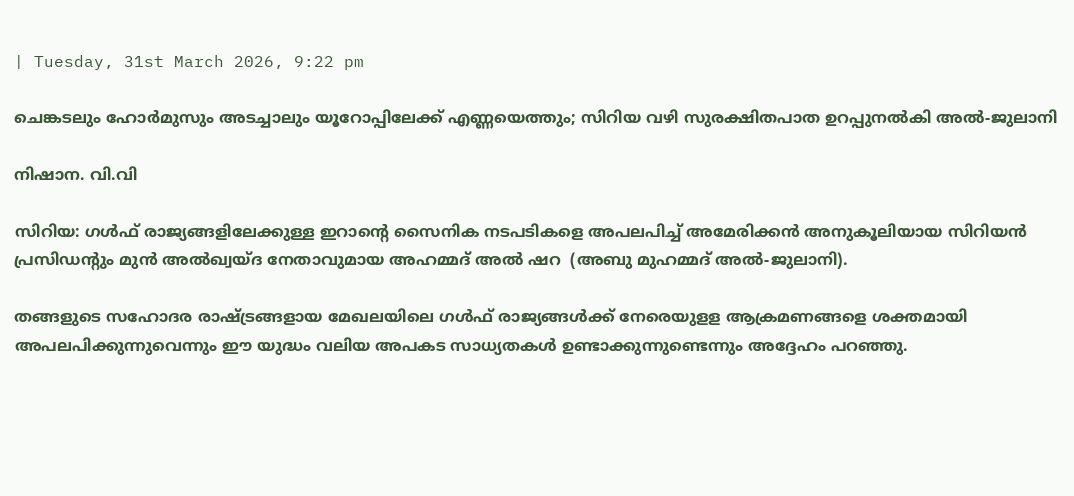| Tuesday, 31st March 2026, 9:22 pm

ചെങ്കടലും ഹോർമുസും അടച്ചാലും യൂറോപ്പിലേക്ക് എണ്ണയെത്തും; സിറിയ വഴി സുരക്ഷിതപാത ഉറപ്പുനൽകി അൽ-ജുലാനി

നിഷാന. വി.വി

സിറിയ: ഗള്‍ഫ് രാജ്യങ്ങളിലേക്കുള്ള ഇറാന്റെ സൈനിക നടപടികളെ അപലപിച്ച് അമേരിക്കന്‍ അനുകൂലിയായ സിറിയന്‍ പ്രസിഡന്റും മുന്‍ അല്‍ഖ്വയ്ദ നേതാവുമായ അഹമ്മദ് അല്‍ ഷറ  (അബു മുഹമ്മദ് അൽ-ജുലാനി).

തങ്ങളുടെ സഹോദര രാഷ്ട്രങ്ങളായ മേഖലയിലെ ഗള്‍ഫ് രാജ്യങ്ങള്‍ക്ക് നേരെയുളള ആക്രമണങ്ങളെ ശക്തമായി അപലപിക്കുന്നുവെന്നും ഈ യുദ്ധം വലിയ അപകട സാധ്യതകള്‍ ഉണ്ടാക്കുന്നുണ്ടെന്നും അദ്ദേഹം പറഞ്ഞു.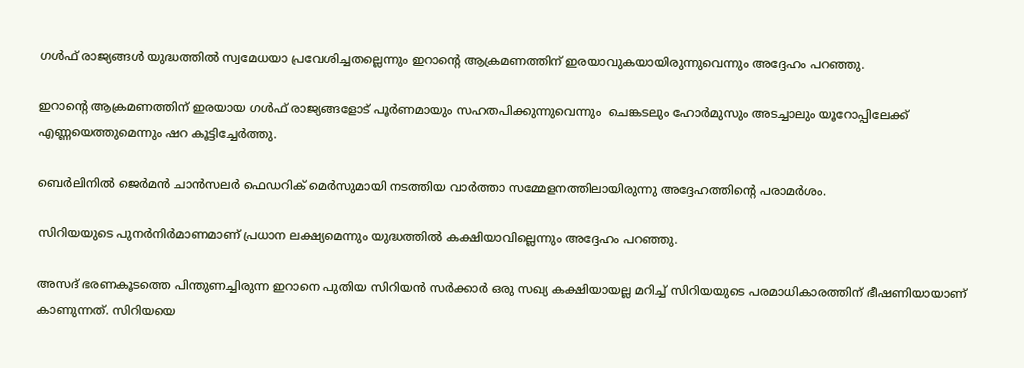ഗള്‍ഫ് രാജ്യങ്ങള്‍ യുദ്ധത്തില്‍ സ്വമേധയാ പ്രവേശിച്ചതല്ലെന്നും ഇറാന്റെ ആക്രമണത്തിന് ഇരയാവുകയായിരുന്നുവെന്നും അദ്ദേഹം പറഞ്ഞു.

ഇറാന്റെ ആക്രമണത്തിന് ഇരയായ ഗള്‍ഫ് രാജ്യങ്ങളോട് പൂര്‍ണമായും സഹതപിക്കുന്നുവെന്നും  ചെങ്കടലും ഹോർമുസും അടച്ചാലും യൂറോപ്പിലേക്ക് എണ്ണയെത്തുമെന്നും ഷറ കൂട്ടിച്ചേര്‍ത്തു.

ബെര്‍ലിനില്‍ ജെര്‍മന്‍ ചാന്‍സലര്‍ ഫെഡറിക് മെര്‍സുമായി നടത്തിയ വാര്‍ത്താ സമ്മേളനത്തിലായിരുന്നു അദ്ദേഹത്തിന്റെ പരാമര്‍ശം.

സിറിയയുടെ പുനര്‍നിര്‍മാണമാണ് പ്രധാന ലക്ഷ്യമെന്നും യുദ്ധത്തില്‍ കക്ഷിയാവില്ലെന്നും അദ്ദേഹം പറഞ്ഞു.

അസദ് ഭരണകൂടത്തെ പിന്തുണച്ചിരുന്ന ഇറാനെ പുതിയ സിറിയന്‍ സര്‍ക്കാര്‍ ഒരു സഖ്യ കക്ഷിയായല്ല മറിച്ച് സിറിയയുടെ പരമാധികാരത്തിന് ഭീഷണിയായാണ് കാണുന്നത്. സിറിയയെ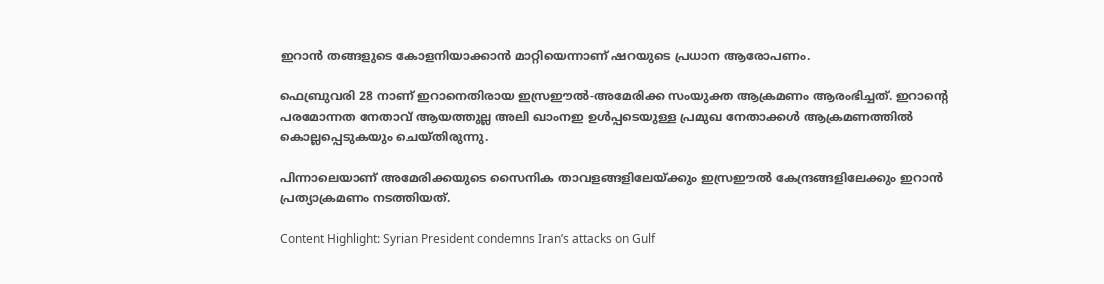ഇറാന്‍ തങ്ങളുടെ കോളനിയാക്കാന്‍ മാറ്റിയെന്നാണ് ഷറയുടെ പ്രധാന ആരോപണം.

ഫെബ്രുവരി 28 നാണ് ഇറാനെതിരായ ഇസ്രഈല്‍-അമേരിക്ക സംയുക്ത ആക്രമണം ആരംഭിച്ചത്. ഇറാന്റെ പരമോന്നത നേതാവ് ആയത്തുല്ല അലി ഖാംനഇ ഉള്‍പ്പടെയുള്ള പ്രമുഖ നേതാക്കള്‍ ആക്രമണത്തില്‍ കൊല്ലപ്പെടുകയും ചെയ്തിരുന്നു.

പിന്നാലെയാണ് അമേരിക്കയുടെ സൈനിക താവളങ്ങളിലേയ്ക്കും ഇസ്രഈല്‍ കേന്ദ്രങ്ങളിലേക്കും ഇറാന്‍ പ്രത്യാക്രമണം നടത്തിയത്.

Content Highlight: Syrian President condemns Iran’s attacks on Gulf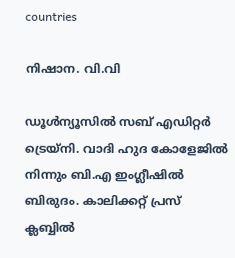countries

നിഷാന. വി.വി

ഡൂള്‍ന്യൂസില്‍ സബ് എഡിറ്റര്‍ ട്രെയ്‌നി. വാദി ഹുദ കോളേജില്‍ നിന്നും ബി.എ ഇംഗ്ലീഷില്‍ ബിരുദം. കാലിക്കറ്റ് പ്രസ് ക്ലബ്ബില്‍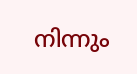നിന്നും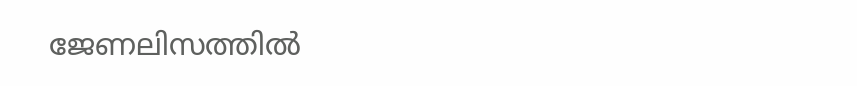ജേണലിസത്തില്‍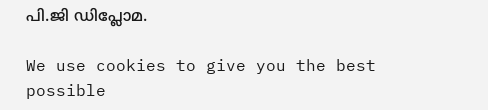പി.ജി ഡിപ്ലോമ.

We use cookies to give you the best possible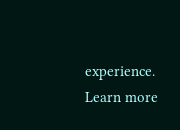experience. Learn more